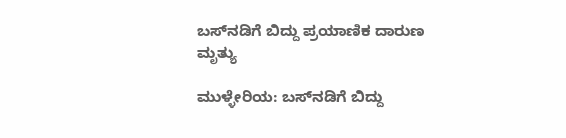ಬಸ್‌ನಡಿಗೆ ಬಿದ್ದು ಪ್ರಯಾಣಿಕ ದಾರುಣ ಮೃತ್ಯು

ಮುಳ್ಳೇರಿಯ: ಬಸ್‌ನಡಿಗೆ ಬಿದ್ದು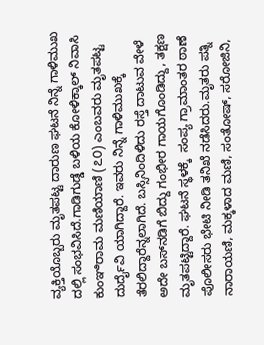ವ್ಯಕ್ತಿಯೊಬ್ಬರು ಮೃತಪಟ್ಟ ದಾರುಣ ಘಟನೆ ನಿನ್ನೆ ಗಾಳಿಮುಖ ದಲ್ಲಿ ಸಂಭವಿಸಿದೆ.ಗಾಡಿಗುಡ್ಡೆ ಬಳಿಯ ಕೋಳಿಕ್ಕಾಲ್ ನಿವಾಸಿ ಕುಂಞಿರಾಮ ಮಣಿಯಾಣಿ (೭೦) ಎಂಬವರು ಮೃತಪಟ್ಟ ದುರ್ದೈವಿ ಯಾಗಿದ್ದಾರೆ. ಇವರು ನಿನ್ನೆ ಗಾಳಿಮುಖಕ್ಕೆ ತೆರಲಿದ್ದಾರೆನ್ನಲಾಗಿದೆ. ಬಸ್ಸಿನಿಂದಿಳಿದು ರಸ್ತೆ ದಾಟುವ ವೇಳೆ ಅದೇ ಬಸ್‌ನಡಿಗೆ ಬಿದ್ದು ಗಂಭೀರ ಗಾಯಗೊಂಡಿದ್ದು, ತಕ್ಷಣ ಮೃತಪಟ್ಟಿದ್ದಾರೆ. ಘಟನೆ ಸ್ಥಳಕ್ಕೆ  ಸಂಪ್ಯ ಗ್ರಾಮಾಂತರ ಠಾಣೆ ಪೊಲೀಸರು ಭೇಟಿ ನೀಡಿ ತನಿಖೆ ನಡೆಸಿದರು.ಮೃತರು ಪತ್ನಿ ನಾರಾಯಣಿ, ಮಕ್ಕಳಾದ ಮಣಿ, ಸಂತೋಷ್, ಸರೋಜಿನಿ,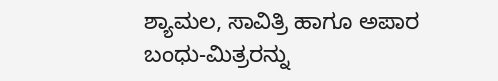ಶ್ಯಾಮಲ, ಸಾವಿತ್ರಿ ಹಾಗೂ ಅಪಾರ ಬಂಧು-ಮಿತ್ರರನ್ನು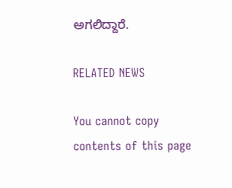ಅಗಲಿದ್ದಾರೆ.

RELATED NEWS

You cannot copy contents of this page